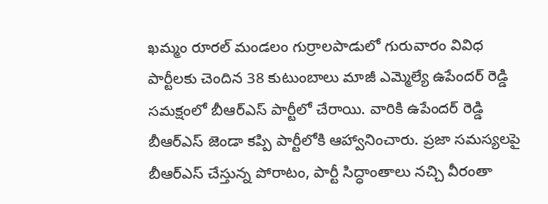ఖమ్మం రూరల్ మండలం గుర్రాలపాడులో గురువారం వివిధ పార్టీలకు చెందిన 38 కుటుంబాలు మాజీ ఎమ్మెల్యే ఉపేందర్ రెడ్డి సమక్షంలో బీఆర్ఎస్ పార్టీలో చేరాయి. వారికి ఉపేందర్ రెడ్డి బీఆర్ఎస్ జెండా కప్పి పార్టీలోకి ఆహ్వానించారు. ప్రజా సమస్యలపై బీఆర్ఎస్ చేస్తున్న పోరాటం, పార్టీ సిద్ధాంతాలు నచ్చి వీరంతా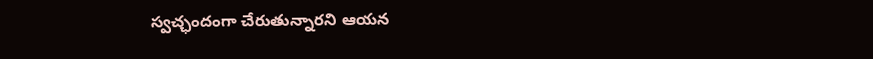స్వచ్ఛందంగా చేరుతున్నారని ఆయన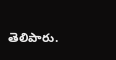తెలిపారు.